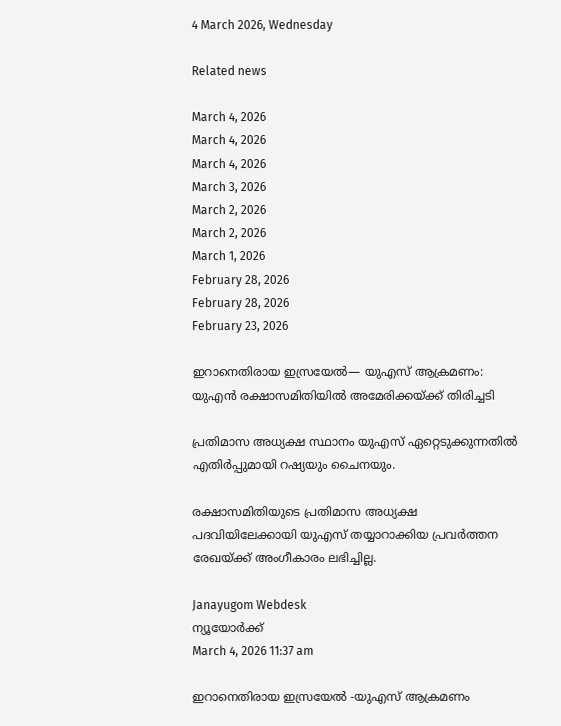4 March 2026, Wednesday

Related news

March 4, 2026
March 4, 2026
March 4, 2026
March 3, 2026
March 2, 2026
March 2, 2026
March 1, 2026
February 28, 2026
February 28, 2026
February 23, 2026

ഇറാനെതിരായ ഇസ്രയേല്‍— യുഎസ് ആക്രമണം: യുഎന്‍ രക്ഷാസമിതിയില്‍ അമേരിക്കയ്ക്ക് തിരിച്ചടി

പ്രതിമാസ അധ്യക്ഷ സ്ഥാനം യുഎസ് ഏറ്റെടുക്കുന്നതില്‍ എതിര്‍പ്പുമായി റഷ്യയും ചൈനയും.

രക്ഷാസമിതിയുടെ പ്രതിമാസ അധ്യക്ഷ പദവിയിലേക്കായി യുഎസ് തയ്യാറാക്കിയ പ്രവര്‍ത്തന രേഖയ്ക്ക് അംഗീകാരം ലഭിച്ചില്ല.

Janayugom Webdesk
ന്യൂയോർക്ക്
March 4, 2026 11:37 am

ഇറാനെതിരായ ഇസ്രയേല്‍ ‑യുഎസ് ആക്രമണം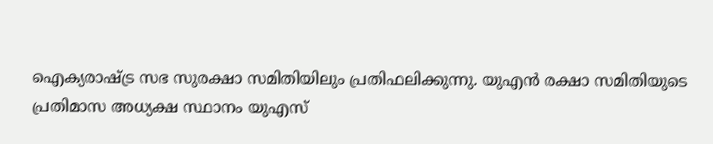ഐക്യരാഷ്ട്ര സഭ സുരക്ഷാ സമിതിയിലും പ്രതിഫലിക്കുന്നു. യുഎന്‍ രക്ഷാ സമിതിയുടെ പ്രതിമാസ അധ്യക്ഷ സ്ഥാനം യുഎസ്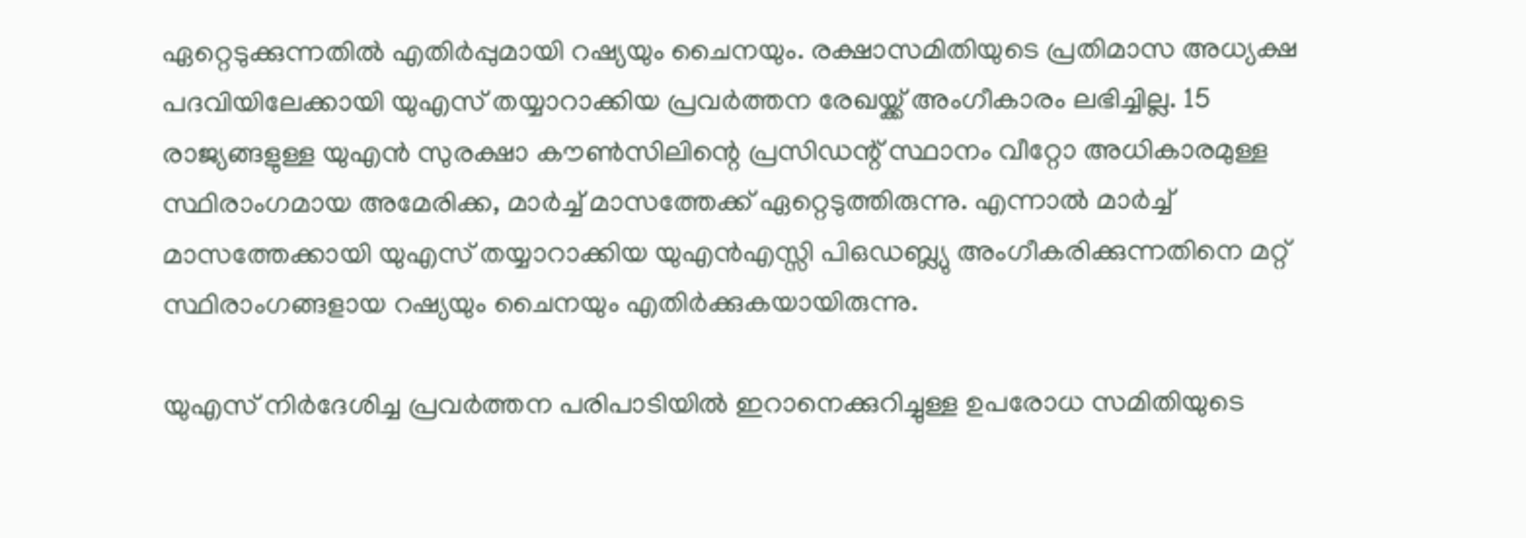ഏറ്റെടുക്കുന്നതില്‍ എതിര്‍പ്പുമായി റഷ്യയും ചൈനയും. രക്ഷാസമിതിയുടെ പ്രതിമാസ അധ്യക്ഷ പദവിയിലേക്കായി യുഎസ് തയ്യാറാക്കിയ പ്രവര്‍ത്തന രേഖയ്ക്ക് അംഗീകാരം ലഭിച്ചില്ല. 15 രാജ്യങ്ങളുള്ള യുഎന്‍ സുരക്ഷാ കൗണ്‍സിലിന്റെ പ്രസിഡന്റ് സ്ഥാനം വീറ്റോ അധികാരമുള്ള സ്ഥിരാംഗമായ അമേരിക്ക, മാര്‍ച്ച് മാസത്തേക്ക് ഏറ്റെടുത്തിരുന്നു. എന്നാല്‍ മാര്‍ച്ച് മാസത്തേക്കായി യുഎസ് തയ്യാറാക്കിയ യുഎന്‍എസ്സി പിഒഡബ്ല്യു അംഗീകരിക്കുന്നതിനെ മറ്റ് സ്ഥിരാംഗങ്ങളായ റഷ്യയും ചൈനയും എതിര്‍ക്കുകയായിരുന്നു.

യുഎസ് നിര്‍ദേശിച്ച പ്രവര്‍ത്തന പരിപാടിയില്‍ ഇറാനെക്കുറിച്ചുള്ള ഉപരോധ സമിതിയുടെ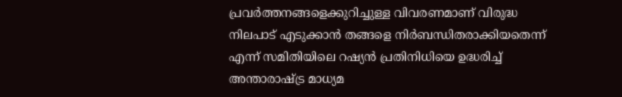പ്രവര്‍ത്തനങ്ങളെക്കുറിച്ചുള്ള വിവരണമാണ് വിരുദ്ധ നിലപാട് എടുക്കാന്‍ തങ്ങളെ നിര്‍ബന്ധിതരാക്കിയതെന്ന് എന്ന് സമിതിയിലെ റഷ്യന്‍ പ്രതിനിധിയെ ഉദ്ധരിച്ച് അന്താരാഷ്ട്ര മാധ്യമ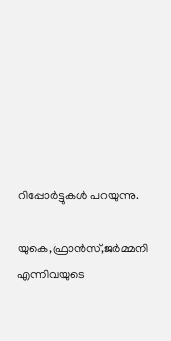റിപ്പോര്‍ട്ടുകള്‍ പറയുന്നു.

യുകെ,ഫ്രാന്‍സ്,ജര്‍മ്മനി എന്നിവയുടെ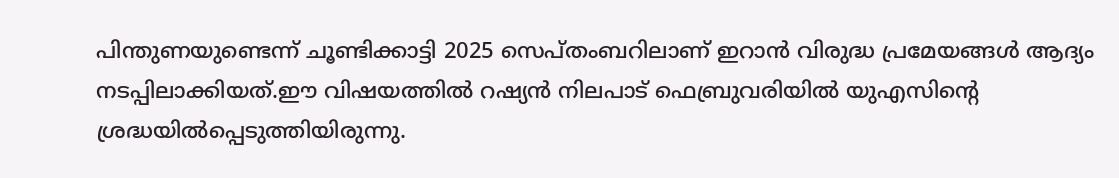പിന്തുണയുണ്ടെന്ന് ചൂണ്ടിക്കാട്ടി 2025 സെപ്തംബറിലാണ് ഇറാന്‍ വിരുദ്ധ പ്രമേയങ്ങള്‍ ആദ്യം നടപ്പിലാക്കിയത്.ഈ വിഷയത്തില്‍ റഷ്യന്‍ നിലപാട് ഫെബ്രുവരിയില്‍ യുഎസിന്റെ ശ്രദ്ധയില്‍പ്പെടുത്തിയിരുന്നു.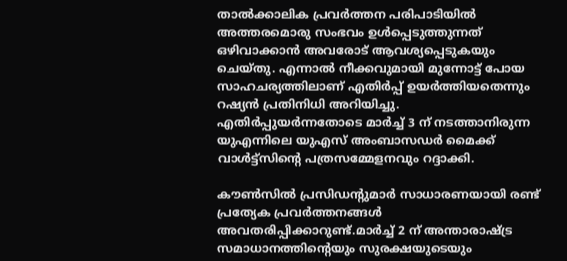താല്‍ക്കാലിക പ്രവര്‍ത്തന പരിപാടിയില്‍ അത്തരമൊരു സംഭവം ഉള്‍പ്പെടുത്തുന്നത് ഒഴിവാക്കാന്‍ അവരോട് ആവശ്യപ്പെടുകയും ചെയ്തു. എന്നാല്‍ നീക്കവുമായി മുന്നോട്ട് പോയ സാഹചര്യത്തിലാണ് എതിര്‍പ്പ് ഉയര്‍ത്തിയതെന്നും റഷ്യന്‍ പ്രതിനിധി അറിയിച്ചു. എതിര്‍പ്പുയര്‍ന്നതോടെ മാര്‍ച്ച് 3 ന് നടത്താനിരുന്ന യുഎന്നിലെ യുഎസ് അംബാസഡര്‍ മൈക്ക് വാള്‍ട്ട്‌സിന്റെ പത്രസമ്മേളനവും റദ്ദാക്കി.

കൗണ്‍സില്‍ പ്രസിഡന്റുമാര്‍ സാധാരണയായി രണ്ട് പ്രത്യേക പ്രവര്‍ത്തനങ്ങള്‍ അവതരിപ്പിക്കാറുണ്ട്.മാര്‍ച്ച് 2 ന് അന്താരാഷ്ട്ര സമാധാനത്തിന്റെയും സുരക്ഷയുടെയും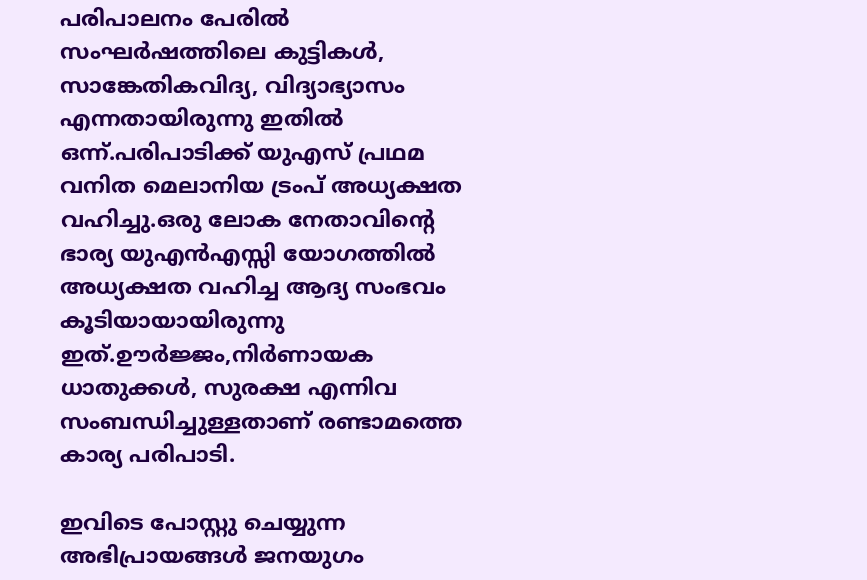പരിപാലനം പേരില്‍ സംഘര്‍ഷത്തിലെ കുട്ടികള്‍, സാങ്കേതികവിദ്യ, വിദ്യാഭ്യാസം എന്നതായിരുന്നു ഇതില്‍ ഒന്ന്.പരിപാടിക്ക് യുഎസ് പ്രഥമ വനിത മെലാനിയ ട്രംപ് അധ്യക്ഷത വഹിച്ചു.ഒരു ലോക നേതാവിന്റെ ഭാര്യ യുഎന്‍എസ്സി യോഗത്തില്‍ അധ്യക്ഷത വഹിച്ച ആദ്യ സംഭവം കൂടിയായായിരുന്നു ഇത്.ഊര്‍ജ്ജം,നിര്‍ണായക ധാതുക്കള്‍, സുരക്ഷ എന്നിവ സംബന്ധിച്ചുള്ളതാണ് രണ്ടാമത്തെ കാര്യ പരിപാടി.

ഇവിടെ പോസ്റ്റു ചെയ്യുന്ന അഭിപ്രായങ്ങള്‍ ജനയുഗം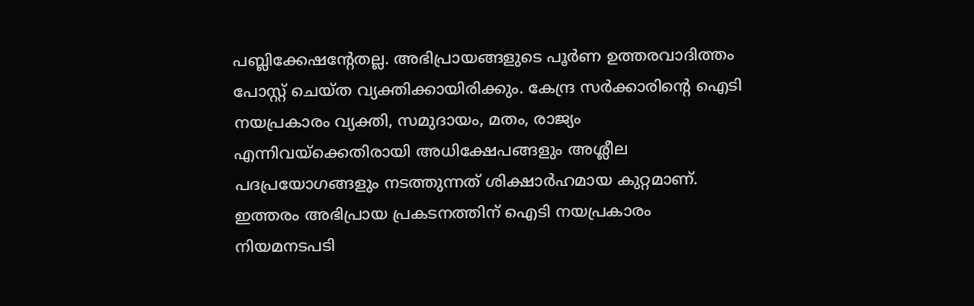പബ്ലിക്കേഷന്റേതല്ല. അഭിപ്രായങ്ങളുടെ പൂര്‍ണ ഉത്തരവാദിത്തം പോസ്റ്റ് ചെയ്ത വ്യക്തിക്കായിരിക്കും. കേന്ദ്ര സര്‍ക്കാരിന്റെ ഐടി നയപ്രകാരം വ്യക്തി, സമുദായം, മതം, രാജ്യം എന്നിവയ്‌ക്കെതിരായി അധിക്ഷേപങ്ങളും അശ്ലീല പദപ്രയോഗങ്ങളും നടത്തുന്നത് ശിക്ഷാര്‍ഹമായ കുറ്റമാണ്. ഇത്തരം അഭിപ്രായ പ്രകടനത്തിന് ഐടി നയപ്രകാരം നിയമനടപടി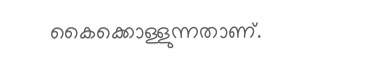കൈക്കൊള്ളുന്നതാണ്.